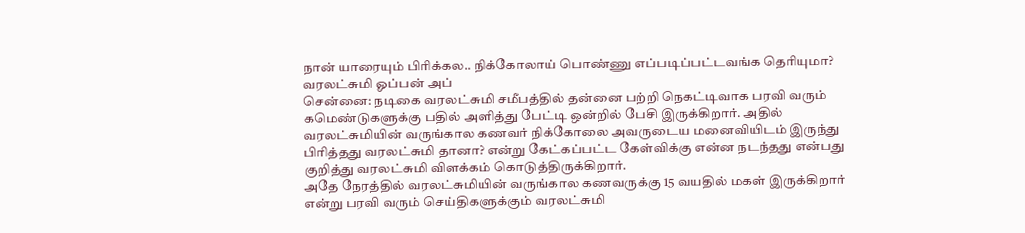நான் யாரையும் பிரிக்கல.. நிக்கோலாய் பொண்ணு எப்படிப்பட்டவங்க தெரியுமா? வரலட்சுமி ஓப்பன் அப்
சென்னை: நடிகை வரலட்சுமி சமீபத்தில் தன்னை பற்றி நெகட்டிவாக பரவி வரும் கமெண்டுகளுக்கு பதில் அளித்து பேட்டி ஒன்றில் பேசி இருக்கிறார். அதில் வரலட்சுமியின் வருங்கால கணவர் நிக்கோலை அவருடைய மனைவியிடம் இருந்து பிரித்தது வரலட்சுமி தானா? என்று கேட்கப்பட்ட கேள்விக்கு என்ன நடந்தது என்பது குறித்து வரலட்சுமி விளக்கம் கொடுத்திருக்கிறார்.
அதே நேரத்தில் வரலட்சுமியின் வருங்கால கணவருக்கு 15 வயதில் மகள் இருக்கிறார் என்று பரவி வரும் செய்திகளுக்கும் வரலட்சுமி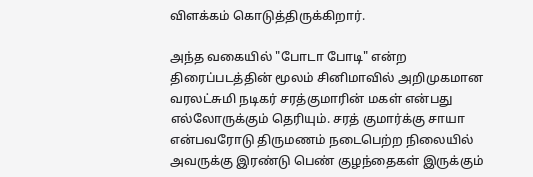விளக்கம் கொடுத்திருக்கிறார்.

அந்த வகையில் "போடா போடி" என்ற திரைப்படத்தின் மூலம் சினிமாவில் அறிமுகமான வரலட்சுமி நடிகர் சரத்குமாரின் மகள் என்பது எல்லோருக்கும் தெரியும். சரத் குமார்க்கு சாயா என்பவரோடு திருமணம் நடைபெற்ற நிலையில் அவருக்கு இரண்டு பெண் குழந்தைகள் இருக்கும்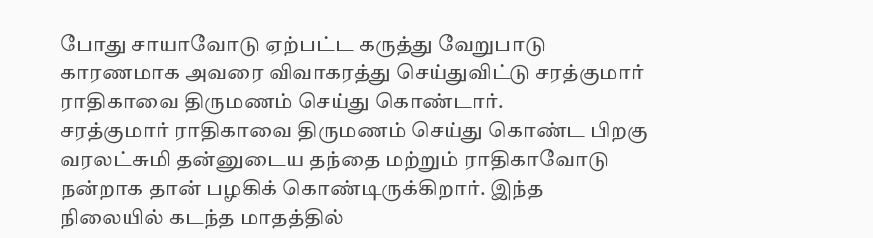போது சாயாவோடு ஏற்பட்ட கருத்து வேறுபாடு காரணமாக அவரை விவாகரத்து செய்துவிட்டு சரத்குமார் ராதிகாவை திருமணம் செய்து கொண்டார்.
சரத்குமார் ராதிகாவை திருமணம் செய்து கொண்ட பிறகு வரலட்சுமி தன்னுடைய தந்தை மற்றும் ராதிகாவோடு நன்றாக தான் பழகிக் கொண்டிருக்கிறார். இந்த நிலையில் கடந்த மாதத்தில்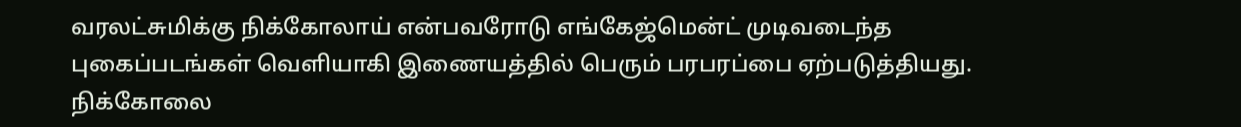வரலட்சுமிக்கு நிக்கோலாய் என்பவரோடு எங்கேஜ்மென்ட் முடிவடைந்த புகைப்படங்கள் வெளியாகி இணையத்தில் பெரும் பரபரப்பை ஏற்படுத்தியது.
நிக்கோலை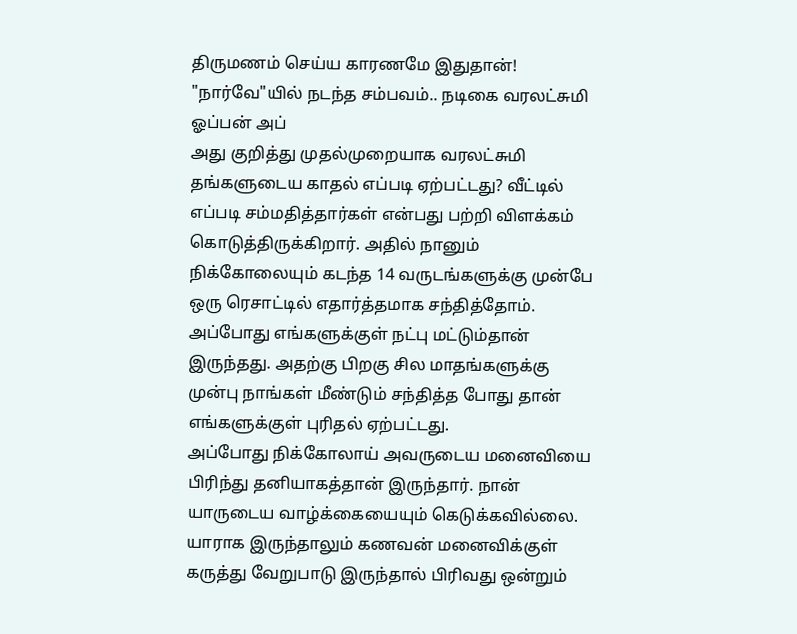திருமணம் செய்ய காரணமே இதுதான்! "நார்வே"யில் நடந்த சம்பவம்.. நடிகை வரலட்சுமி ஓப்பன் அப்
அது குறித்து முதல்முறையாக வரலட்சுமி தங்களுடைய காதல் எப்படி ஏற்பட்டது? வீட்டில் எப்படி சம்மதித்தார்கள் என்பது பற்றி விளக்கம் கொடுத்திருக்கிறார். அதில் நானும் நிக்கோலையும் கடந்த 14 வருடங்களுக்கு முன்பே ஒரு ரெசாட்டில் எதார்த்தமாக சந்தித்தோம். அப்போது எங்களுக்குள் நட்பு மட்டும்தான் இருந்தது. அதற்கு பிறகு சில மாதங்களுக்கு முன்பு நாங்கள் மீண்டும் சந்தித்த போது தான் எங்களுக்குள் புரிதல் ஏற்பட்டது.
அப்போது நிக்கோலாய் அவருடைய மனைவியை பிரிந்து தனியாகத்தான் இருந்தார். நான் யாருடைய வாழ்க்கையையும் கெடுக்கவில்லை. யாராக இருந்தாலும் கணவன் மனைவிக்குள் கருத்து வேறுபாடு இருந்தால் பிரிவது ஒன்றும்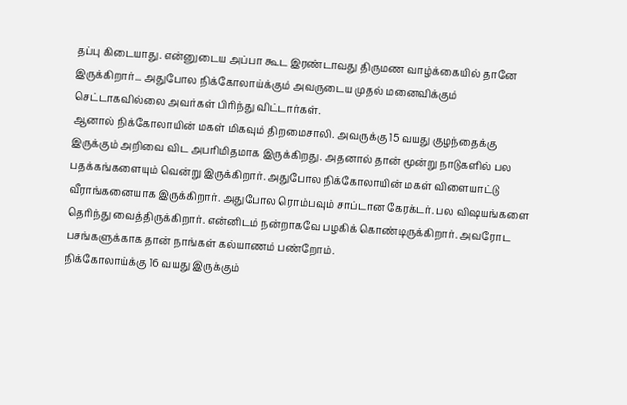தப்பு கிடையாது. என்னுடைய அப்பா கூட இரண்டாவது திருமண வாழ்க்கையில் தானே இருக்கிறார்... அதுபோல நிக்கோலாய்க்கும் அவருடைய முதல் மனைவிக்கும் செட்டாகவில்லை அவர்கள் பிரிந்து விட்டார்கள்.
ஆனால் நிக்கோலாயின் மகள் மிகவும் திறமைசாலி. அவருக்கு 15 வயது குழந்தைக்கு இருக்கும் அறிவை விட அபரிமிதமாக இருக்கிறது. அதனால் தான் மூன்று நாடுகளில் பல பதக்கங்களையும் வென்று இருக்கிறார். அதுபோல நிக்கோலாயின் மகள் விளையாட்டு வீராங்கனையாக இருக்கிறார். அதுபோல ரொம்பவும் சாப்டான கேரக்டர். பல விஷயங்களை தெரிந்து வைத்திருக்கிறார். என்னிடம் நன்றாகவே பழகிக் கொண்டிருக்கிறார். அவரோட பசங்களுக்காக தான் நாங்கள் கல்யாணம் பண்றோம்.
நிக்கோலாய்க்கு 16 வயது இருக்கும்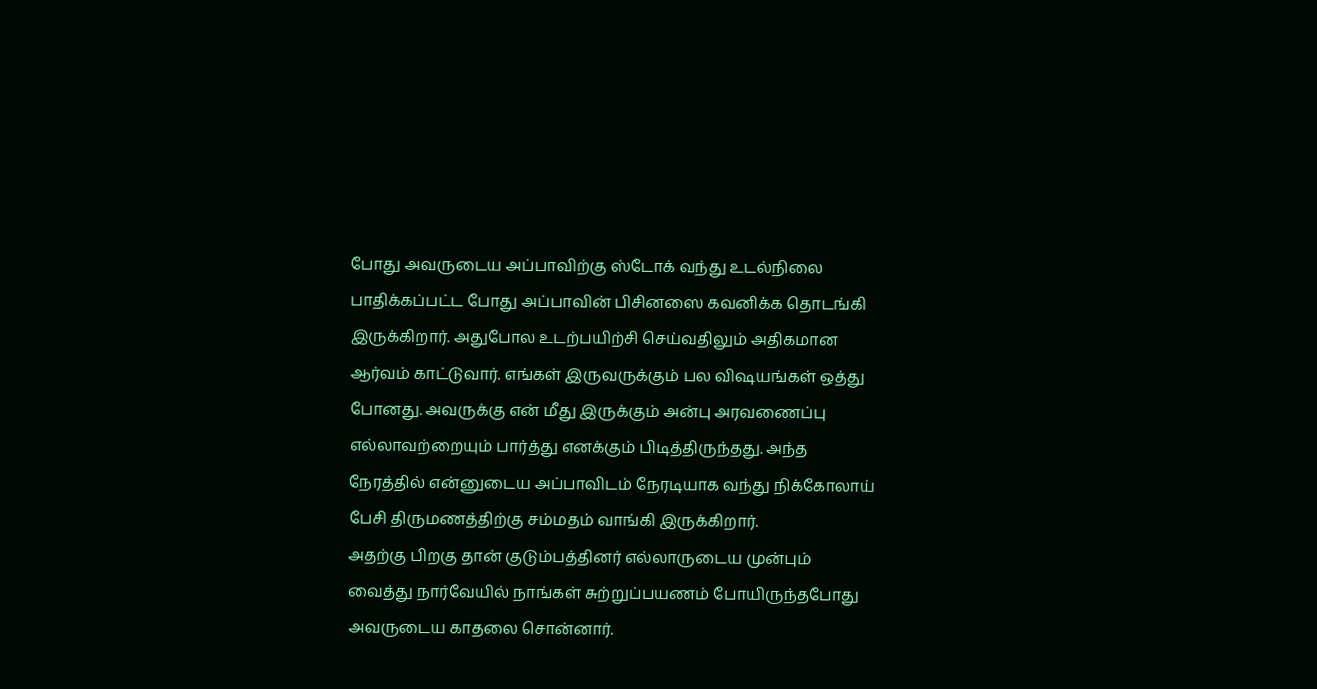போது அவருடைய அப்பாவிற்கு ஸ்டோக் வந்து உடல்நிலை பாதிக்கப்பட்ட போது அப்பாவின் பிசினஸை கவனிக்க தொடங்கி இருக்கிறார். அதுபோல உடற்பயிற்சி செய்வதிலும் அதிகமான ஆர்வம் காட்டுவார். எங்கள் இருவருக்கும் பல விஷயங்கள் ஒத்து போனது. அவருக்கு என் மீது இருக்கும் அன்பு அரவணைப்பு எல்லாவற்றையும் பார்த்து எனக்கும் பிடித்திருந்தது. அந்த நேரத்தில் என்னுடைய அப்பாவிடம் நேரடியாக வந்து நிக்கோலாய் பேசி திருமணத்திற்கு சம்மதம் வாங்கி இருக்கிறார்.
அதற்கு பிறகு தான் குடும்பத்தினர் எல்லாருடைய முன்பும் வைத்து நார்வேயில் நாங்கள் சுற்றுப்பயணம் போயிருந்தபோது அவருடைய காதலை சொன்னார்.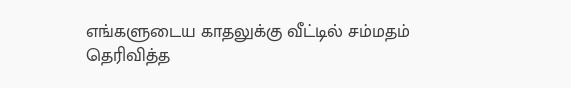எங்களுடைய காதலுக்கு வீட்டில் சம்மதம் தெரிவித்த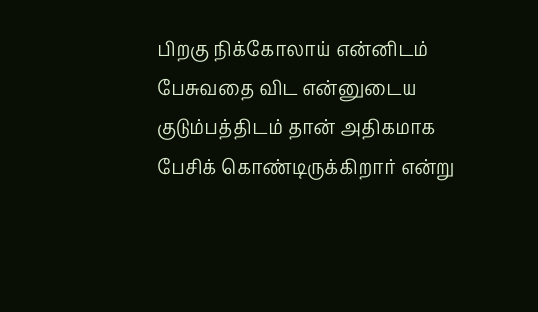பிறகு நிக்கோலாய் என்னிடம் பேசுவதை விட என்னுடைய குடும்பத்திடம் தான் அதிகமாக பேசிக் கொண்டிருக்கிறார் என்று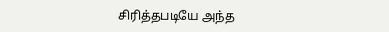சிரித்தபடியே அந்த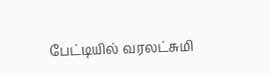பேட்டியில் வரலட்சுமி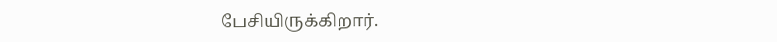பேசியிருக்கிறார்.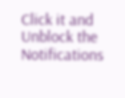Click it and Unblock the Notifications